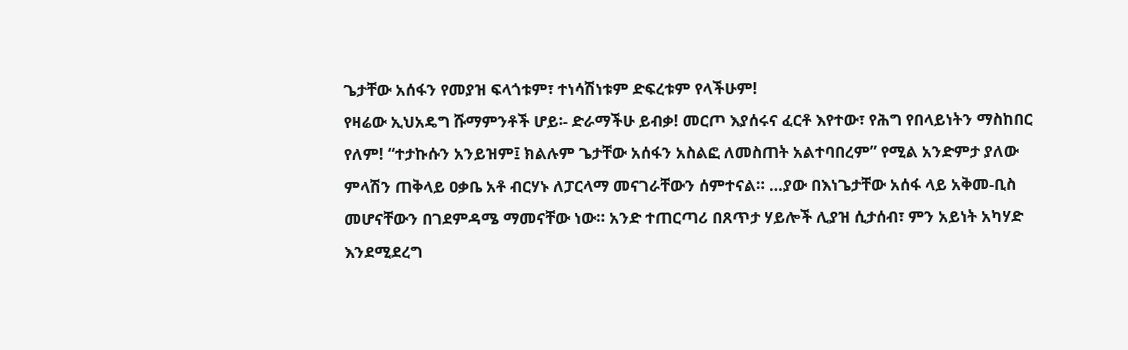ጌታቸው አሰፋን የመያዝ ፍላጎቱም፣ ተነሳሽነቱም ድፍረቱም የላችሁም!
የዛሬው ኢህአዴግ ሹማምንቶች ሆይ፡- ድራማችሁ ይብቃ! መርጦ እያሰሩና ፈርቶ እየተው፣ የሕግ የበላይነትን ማስከበር የለም! “ተታኩሱን አንይዝም፤ ክልሉም ጌታቸው አሰፋን አስልፎ ለመስጠት አልተባበረም” የሚል አንድምታ ያለው ምላሽን ጠቅላይ ዐቃቤ አቶ ብርሃኑ ለፓርላማ መናገራቸውን ሰምተናል። …ያው በእነጌታቸው አሰፋ ላይ አቅመ-ቢስ መሆናቸውን በገደምዳሜ ማመናቸው ነው። አንድ ተጠርጣሪ በጸጥታ ሃይሎች ሊያዝ ሲታሰብ፣ ምን አይነት አካሃድ እንደሚደረግ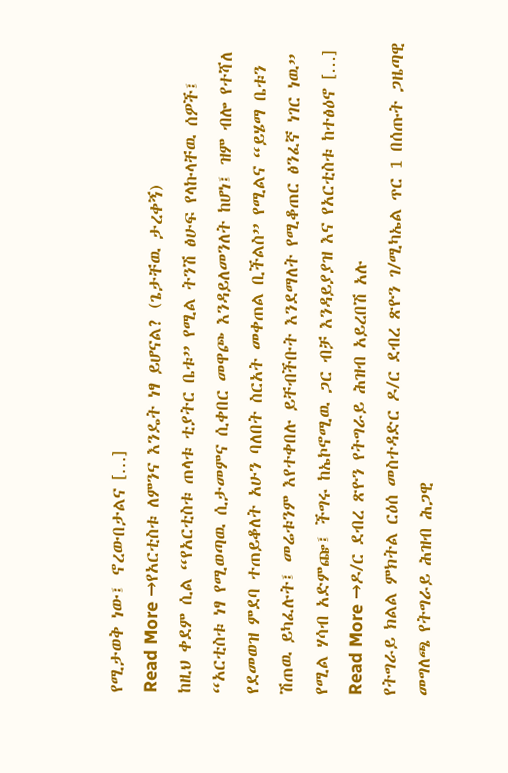የሚታወቅ ነው፤ ኖረውበታልና […]
Read More →የአርቲስቱ ለምንና እንዴት ነፃ ይሆናል? (ጌታቸዉ ታረቀኝ)
ከዚህ ቀደም ሲል “የአርቲስቱ ጠላቱ ቲያትር ቤቱ” የሚል ትንሽ ፅሁፍ የላኩላቸዉ ሰዎች፤ “አርቲስቱ ነፃ የሚወጣዉ ሲታመምና ሲቀበር መዋጮ እንዳይለመንለት ከሆነ፤ ዝም ብሎ የተሻለ የደመወዝ ምደባ ተጠይቆለት አሁን ባለበት ስርአት መቀጠል ቢችልስ” የሚልና “ይሄማ ቤቱን ሽጠዉ ይካፈሉት፤ መሬቱንም እየተቀበሉ ይቸብችቡት እንደማለት የሚቆጠር ፅንፈኛ ነገር ነዉ” የሚል ሃሳብ አድምጬ፤ ችግሩ ከኤኮኖሚዉ ጋር ብቻ እንዳይያያዝ እና የአርቲስቱ ከተፅዕኖ […]
Read More →ዶ/ር ደብረ ጽዮን የትግራይ ሕዝብ አይረበሽ አሉ
የትግራይ ክልል ምክትል ርዕሰ መስተዳድር ዶ/ር ደብረ ጽዮን ገ/ሚካኤል ጥር 1 በሰጡት ጋዜጣዊ መግለጫ የትግራይ ሕዝብ ሕጋዊ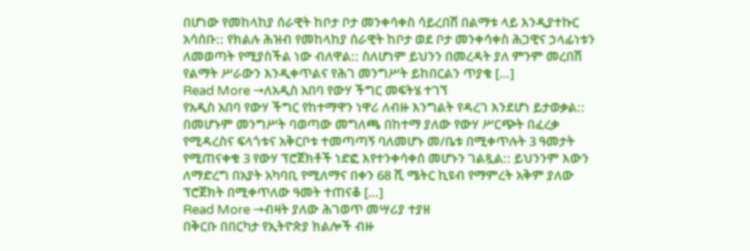በሆነው የመከላከያ ሰራዊት ከቦታ ቦታ መንቀሳቀስ ሳይረበሽ በልማቱ ላይ እንዲያተኩር አሳሰቡ:: የክልሉ ሕዝብ የመከላከያ ሰራዊት ከቦታ ወደ ቦታ መንቀሳቀስ ሕጋዊና ኃላፊነቱን ለመወጣት የሚያስችል ነው ብለዋል:: ስለሆነም ይህንን በመረዳት ያለ ምንም መረበሽ የልማት ሥራውን እንዲቀጥልና የሕገ መንግሥት ይከበርልን ጥያቄ […]
Read More →ለአዲስ አበባ የውሃ ችግር መፍትሄ ተገኘ
የአዲስ አበባ የውሃ ችግር የከተማዋን ነዋሪ ለብዙ እንግልት የዳረገ እንደሆነ ይታወቃል:: በመሆኑም መንግሥት ባወጣው መግለጫ በከተማ ያለው የውሃ ሥርጭት በፈረቃ የሚዳረስና ፍላጎቱና አቅርቦቱ ተመጣጣኝ ባለመሆኑ መ/ቤቱ በሚቀጥሉት 3 ዓመታት የሚጠናቀቁ 3 የውሃ ፕሮጀክቶች ነድፎ እየተንቀሳቀሰ መሆኑን ገልጿል:: ይህንንም እውን ለማድረግ በአያት አካባቢ የሚለማና በቀን 68 ሺ ሜትር ኪዩብ የማምረት አቅም ያለው ፕሮጀክት በሚቀጥለው ዓመት ተጠናቆ […]
Read More →ብዛት ያለው ሕገወጥ መሣሪያ ተያዘ
በቅርቡ በበርካታ የኢትዮጵያ ክልሎች ብዙ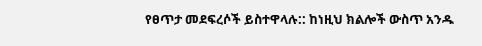የፀጥታ መደፍረሶች ይስተዋላሉ:: ከነዚህ ክልሎች ውስጥ አንዱ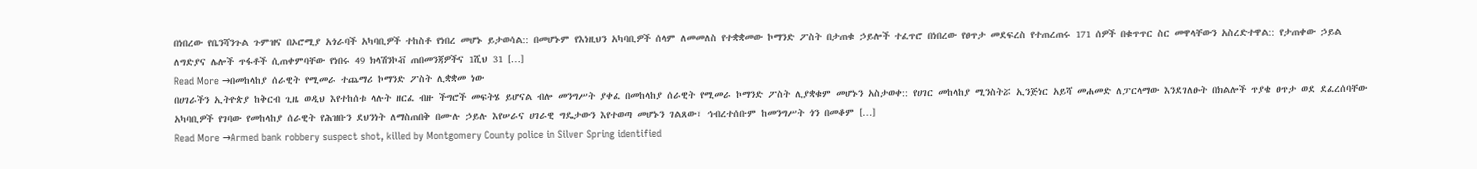በነበረው የቤንሻንጉል ጉምዝና በኦሮሚያ አጎራባች አካባቢዎች ተከስቶ የነበረ መሆኑ ይታወሳል:: በመሆኑም የእነዚህን አካባቢዎች ሰላም ለመመለስ የተቋቋመው ኮማንድ ፖስት በታጠቁ ኃይሎች ተፈጥሮ በነበረው የፀጥታ መደፍረስ የተጠረጠሩ 171 ሰዎች በቁጥጥር ስር መዋላቸውን አስረድተዋል:: የታጠቀው ኃይል ለግድያና ሌሎች ጥፋቶች ሲጠቀምባቸው የነበሩ 49 ክላሽንኮቭ ጠበመንጃዎችና 1ሺህ 31 […]
Read More →በመከላከያ ሰራዊት የሚመራ ተጨማሪ ኮማንድ ፖስት ሊቋቋመ ነው
በሀገራችን ኢትዮጵያ ከቅርብ ጊዜ ወዲህ እየተከሰቱ ላሉት ዘርፈ ብዙ ችግሮች መፍትሄ ይሆናል ብሎ መንግሥት ያቀፈ በመከላከያ ሰራዊት የሚመራ ኮማንድ ፖስት ሊያቋቁም መሆኑን አስታወቀ:: የሀገር መከላከያ ሚንስትሯ ኢንጅነር አይሻ መሐመድ ለፓርላማው እንደገለፁት በክልሎች ጥያቄ ፀጥታ ወደ ደፈረሰባቸው አካባቢዎች የገባው የመከላከያ ሰራዊት የሕዝቡን ደህንነት ለማስጠበቅ በሙሉ ኃይሉ እየሠራና ሀገራዊ ግዴታውን እየተወጣ መሆኑን ገልጸው፣ ኅብረተሰቡም ከመንግሥት ጎን በመቆም […]
Read More →Armed bank robbery suspect shot, killed by Montgomery County police in Silver Spring identified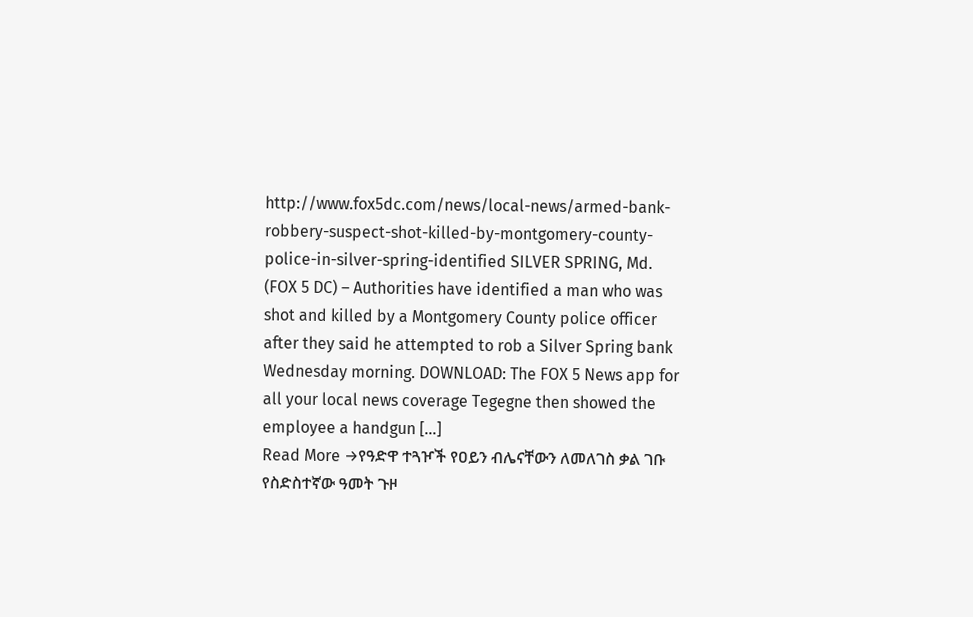http://www.fox5dc.com/news/local-news/armed-bank-robbery-suspect-shot-killed-by-montgomery-county-police-in-silver-spring-identified SILVER SPRING, Md. (FOX 5 DC) – Authorities have identified a man who was shot and killed by a Montgomery County police officer after they said he attempted to rob a Silver Spring bank Wednesday morning. DOWNLOAD: The FOX 5 News app for all your local news coverage Tegegne then showed the employee a handgun […]
Read More →የዓድዋ ተጓዦች የዐይን ብሌናቸውን ለመለገስ ቃል ገቡ
የስድስተኛው ዓመት ጉዞ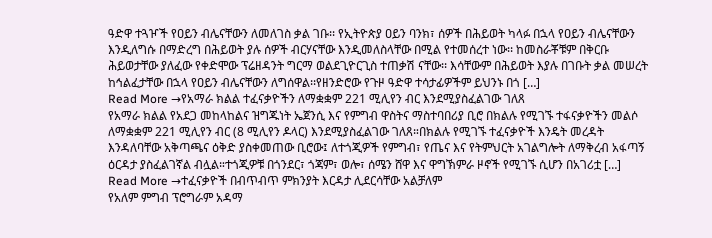ዓድዋ ተጓዦች የዐይን ብሌናቸውን ለመለገስ ቃል ገቡ፡፡ የኢትዮጵያ ዐይን ባንክ፣ ሰዎች በሕይወት ካላፉ በኋላ የዐይን ብሌናቸውን እንዲለግሱ በማድረግ በሕይወት ያሉ ሰዎች ብርሃናቸው እንዲመለስላቸው በሚል የተመሰረተ ነው፡፡ ከመስራቾቹም በቅርቡ ሕይወታቸው ያለፈው የቀድሞው ፕሬዘዳንት ግርማ ወልደጊዮርጊስ ተጠቃሽ ናቸው፡፡ እሳቸውም በሕይወት እያሉ በገቡት ቃል መሠረት ከኅልፈታቸው በኋላ የዐይን ብሌናቸውን ለግሰዋል፡፡የዘንድሮው የጉዞ ዓድዋ ተሳታፊዎችም ይህንኑ በጎ […]
Read More →የአማራ ክልል ተፈናቃዮችን ለማቋቋም 221 ሚሊየን ብር እንደሚያስፈልገው ገለጸ
የአማራ ክልል የአደጋ መከላከልና ዝግጁነት ኤጀንሲ እና የምግብ ዋስትና ማስተባበሪያ ቢሮ በክልሉ የሚገኙ ተፋናቃዮችን መልሶ ለማቋቋም 221 ሚሊየን ብር (8 ሚሊየን ዶላር) እንደሚያስፈልገው ገለጸ።በክልሉ የሚገኙ ተፈናቃዮች እንዴት መረዳት እንዳለባቸው አቅጣጫና ዕቅድ ያስቀመጠው ቢሮው፤ ለተጎጂዎች የምግብ፣ የጤና እና የትምህርት አገልግሎት ለማቅረብ አፋጣኝ ዕርዳታ ያስፈልገኛል ብሏል።ተጎጂዎቹ በጎንደር፣ ጎጃም፣ ወሎ፣ ሰሜን ሸዋ እና ዋግኽምራ ዞኖች የሚገኙ ሲሆን በአገሪቷ […]
Read More →ተፈናቃዮች በብጥብጥ ምክንያት እርዳታ ሊደርሳቸው አልቻለም
የአለም ምግብ ፕሮግራም አዳማ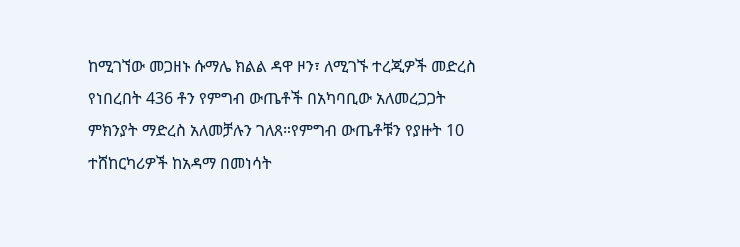ከሚገኘው መጋዘኑ ሱማሌ ክልል ዳዋ ዞን፣ ለሚገኙ ተረጂዎች መድረስ የነበረበት 436 ቶን የምግብ ውጤቶች በአካባቢው አለመረጋጋት ምክንያት ማድረስ አለመቻሉን ገለጸ።የምግብ ውጤቶቹን የያዙት 10 ተሸከርካሪዎች ከአዳማ በመነሳት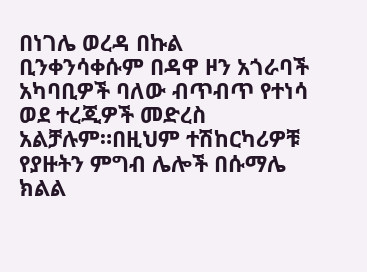በነገሌ ወረዳ በኩል ቢንቀንሳቀሱም በዳዋ ዞን አጎራባች አካባቢዎች ባለው ብጥብጥ የተነሳ ወደ ተረጂዎች መድረስ አልቻሉም።በዚህም ተሽከርካሪዎቹ የያዙትን ምግብ ሌሎች በሱማሌ ክልል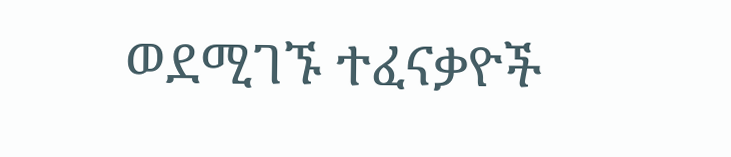ወደሚገኙ ተፈናቃዮች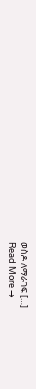ወስዶ ለማራገፍ […]
Read More →